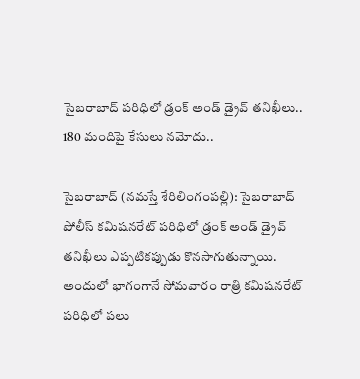సైబ‌రాబాద్ ప‌రిధిలో డ్రంక్ అండ్ డ్రైవ్ త‌నిఖీలు.. 180 మందిపై కేసులు న‌మోదు..

సైబ‌రాబాద్‌‌‌ (న‌మ‌స్తే శేరిలింగంప‌ల్లి): సైబ‌రాబాద్ పోలీస్ క‌మిష‌న‌రేట్ ప‌రిధిలో డ్రంక్ అండ్ డ్రైవ్ త‌నిఖీలు ఎప్ప‌టిక‌ప్పుడు కొన‌సాగుతున్నాయి. అందులో భాగంగానే సోమ‌వారం రాత్రి క‌మిష‌న‌రేట్ ప‌రిధిలో ప‌లు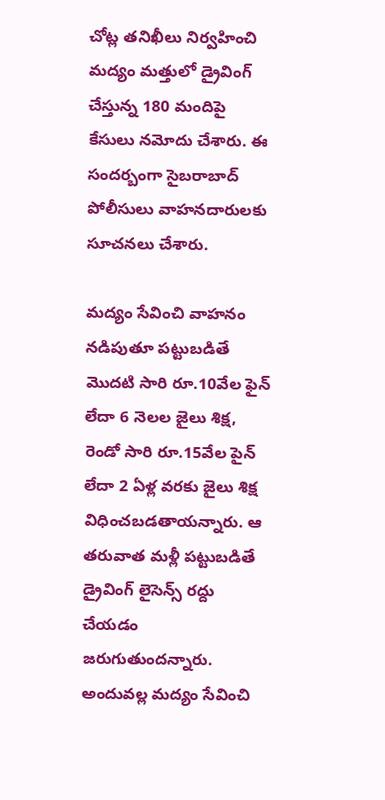చోట్ల త‌నిఖీలు నిర్వ‌హించి మ‌ద్యం మ‌త్తులో డ్రైవింగ్ చేస్తున్న 180 మందిపై కేసులు న‌మోదు చేశారు. ఈ సంద‌ర్బంగా సైబ‌రాబాద్ పోలీసులు వాహ‌న‌దారుల‌కు సూచ‌న‌లు చేశారు.

మ‌ద్యం సేవించి వాహ‌నం న‌డిపుతూ ప‌ట్టుబ‌డితే మొద‌టి సారి రూ.10వేల ఫైన్ లేదా 6 నెల‌ల జైలు శిక్ష‌, రెండో సారి రూ.15వేల పైన్ లేదా 2 ఏళ్ల వ‌ర‌కు జైలు శిక్ష విధించ‌బ‌డ‌తాయ‌న్నారు. ఆ త‌రువాత మ‌ళ్లీ ప‌ట్టుబ‌డితే డ్రైవింగ్ లైసెన్స్ ర‌ద్దు చేయ‌డం జ‌రుగుతుంద‌న్నారు. అందువ‌ల్ల మ‌ద్యం సేవించి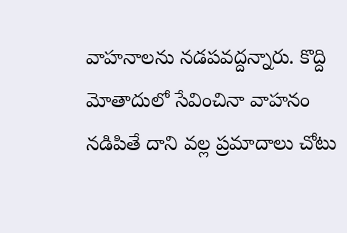వాహ‌నాలను న‌డ‌ప‌వ‌ద్ద‌న్నారు. కొద్ది మోతాదులో సేవించినా వాహ‌నం న‌డిపితే దాని వ‌ల్ల ప్ర‌మాదాలు చోటు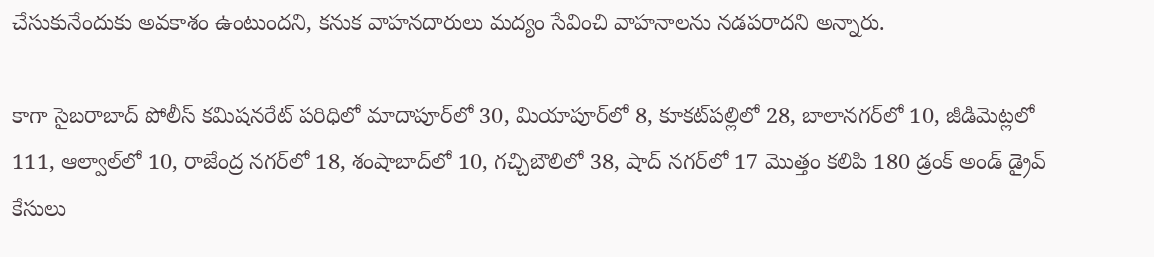చేసుకునేందుకు అవ‌కాశం ఉంటుంద‌ని, క‌నుక వాహ‌న‌దారులు మ‌ద్యం సేవించి వాహ‌నాల‌ను న‌డ‌ప‌రాద‌ని అన్నారు.

కాగా సైబ‌రాబాద్ పోలీస్ క‌మిష‌న‌రేట్ ప‌రిధిలో మాదాపూర్‌లో 30, మియాపూర్‌లో 8, కూక‌ట్‌ప‌ల్లిలో 28, బాలాన‌గ‌ర్‌లో 10, జీడిమెట్ల‌లో 111, ఆల్వాల్‌లో 10, రాజేంద్ర న‌గ‌ర్‌లో 18, శంషాబాద్‌లో 10, గ‌చ్చిబౌలిలో 38, షాద్ న‌గ‌ర్‌లో 17 మొత్తం క‌లిపి 180 డ్రంక్ అండ్ డ్రైవ్ కేసులు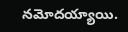న‌మోద‌య్యాయి.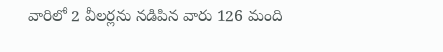వారిలో 2 వీల‌ర్ల‌ను న‌డిపిన వారు 126 మంది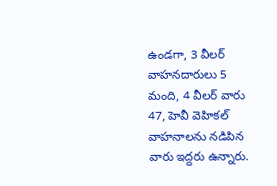ఉండ‌గా, 3 వీల‌ర్ వాహ‌న‌దారులు 5 మంది, 4 వీల‌ర్ వారు 47, హెవీ వెహిక‌ల్ వాహనాల‌ను న‌డిపిన వారు ఇద్ద‌రు ఉన్నారు.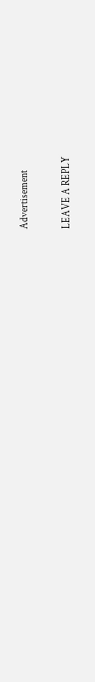Advertisement

LEAVE A REPLY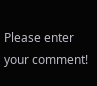Please enter your comment!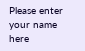Please enter your name here